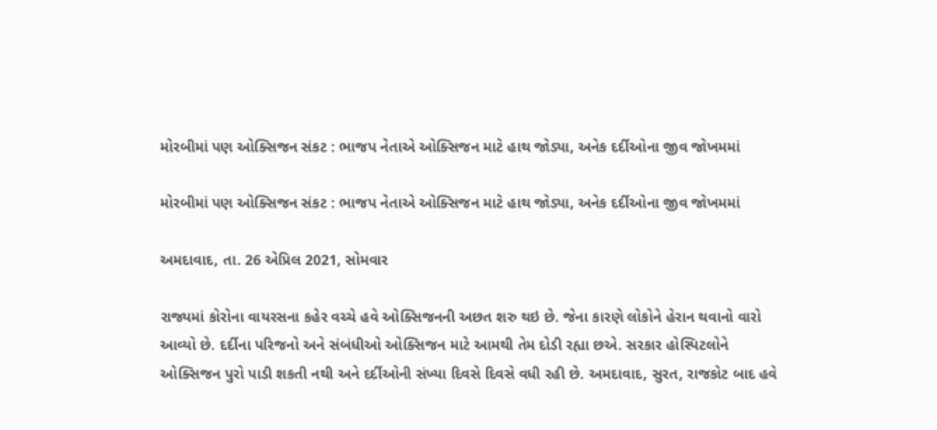મોરબીમાં પણ ઓક્સિજન સંકટ : ભાજપ નેતાએ ઓક્સિજન માટે હાથ જોડ્યા, અનેક દર્દીઓના જીવ જોખમમાં

મોરબીમાં પણ ઓક્સિજન સંકટ : ભાજપ નેતાએ ઓક્સિજન માટે હાથ જોડ્યા, અનેક દર્દીઓના જીવ જોખમમાં

અમદાવાદ, તા. 26 એપ્રિલ 2021, સોમવાર

રાજ્યમાં કોરોના વાયરસના કહેર વચ્ચે હવે ઓક્સિજનની અછત શરુ થઇ છે. જેના કારણે લોકોને હેરાન થવાનો વારો આવ્યો છે. દર્દીના પરિજનો અને સંબંધીઓ ઓક્સિજન માટે આમથી તેમ દોડી રહ્યા છએ. સરકાર હોસ્પિટલોને ઓક્સિજન પુરો પાડી શકતી નથી અને દર્દીઓની સંખ્યા દિવસે દિવસે વધી રહી છે. અમદાવાદ, સુરત, રાજકોટ બાદ હવે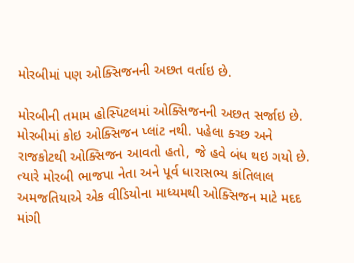મોરબીમાં પણ ઓક્સિજનની અછત વર્તાઇ છે.

મોરબીની તમામ હોસ્પિટલમાં ઓક્સિજનની અછત સર્જાઇ છે. મોરબીમાં કોઇ ઓક્સિજન પ્લાંટ નથી. પહેલા ક્ચ્છ અને રાજકોટથી ઓક્સિજન આવતો હતો, જે હવે બંધ થઇ ગયો છે. ત્યારે મોરબી ભાજપા નેતા અને પૂર્વ ધારાસભ્ય કાંતિલાલ અમજતિયાએ એક વીડિયોના માધ્યમથી ઓક્સિજન માટે મદદ માંગી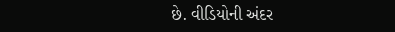છે. વીડિયોની અંદર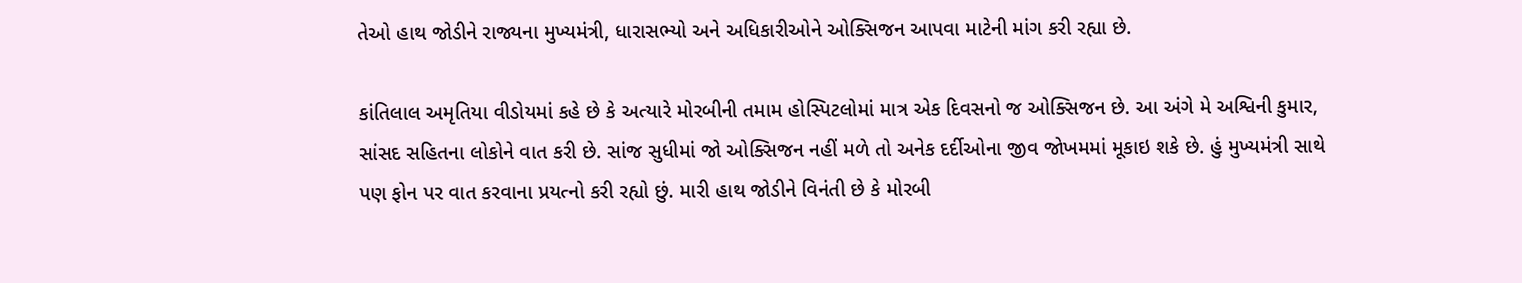તેઓ હાથ જોડીને રાજ્યના મુખ્યમંત્રી, ધારાસભ્યો અને અધિકારીઓને ઓક્સિજન આપવા માટેની માંગ કરી રહ્યા છે.

કાંતિલાલ અમૃતિયા વીડોયમાં કહે છે કે અત્યારે મોરબીની તમામ હોસ્પિટલોમાં માત્ર એક દિવસનો જ ઓક્સિજન છે. આ અંગે મે અશ્વિની કુમાર, સાંસદ સહિતના લોકોને વાત કરી છે. સાંજ સુધીમાં જો ઓક્સિજન નહીં મળે તો અનેક દર્દીઓના જીવ જોખમમાં મૂકાઇ શકે છે. હું મુખ્યમંત્રી સાથે પણ ફોન પર વાત કરવાના પ્રયત્નો કરી રહ્યો છું. મારી હાથ જોડીને વિનંતી છે કે મોરબી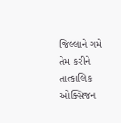જિલ્લાને ગમે તેમ કરીને તાત્કાલિક ઓક્સિજન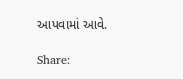આપવામાં આવે.

Share: